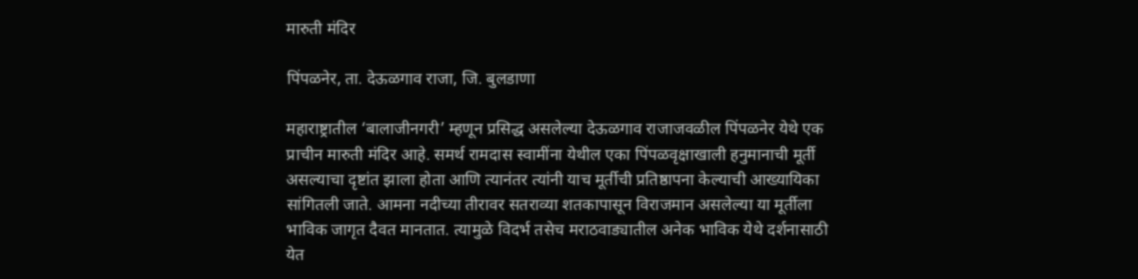मारुती मंदिर

पिंपळनेर, ता. देऊळगाव राजा, जि. बुलडाणा

महाराष्ट्रातील ‘बालाजीनगरी’ म्हणून प्रसिद्ध असलेल्या देऊळगाव राजाजवळील पिंपळनेर येथे एक प्राचीन मारुती मंदिर आहे. समर्थ रामदास स्वामींना येथील एका पिंपळवृक्षाखाली हनुमानाची मूर्ती असल्याचा दृष्टांत झाला होता आणि त्यानंतर त्यांनी याच मूर्तीची प्रतिष्ठापना केल्याची आख्यायिका सांगितली जाते. आमना नदीच्या तीरावर सतराव्या शतकापासून विराजमान असलेल्या या मूर्तीला भाविक जागृत दैवत मानतात. त्यामुळे विदर्भ तसेच मराठवाड्यातील अनेक भाविक येथे दर्शनासाठी येत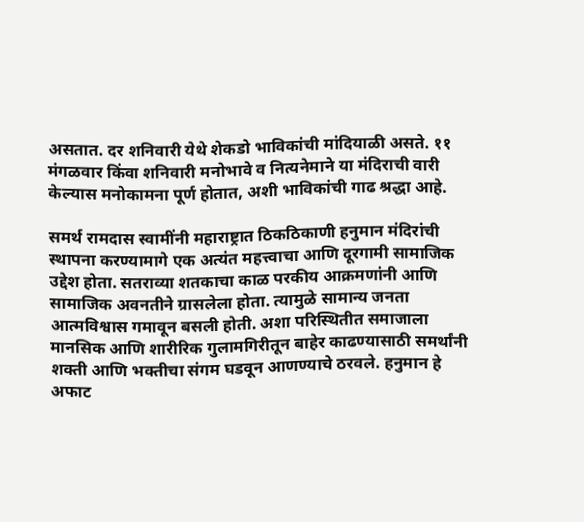असतात. दर शनिवारी येथे शेकडो भाविकांची मांदियाळी असते. ११ मंगळवार किंवा शनिवारी मनोभावे व नित्यनेमाने या मंदिराची वारी केल्यास मनोकामना पूर्ण होतात, अशी भाविकांची गाढ श्रद्धा आहे.

समर्थ रामदास स्वामींनी महाराष्ट्रात ठिकठिकाणी हनुमान मंदिरांची स्थापना करण्यामागे एक अत्यंत महत्त्वाचा आणि दूरगामी सामाजिक उद्देश होता. सतराव्या शतकाचा काळ परकीय आक्रमणांनी आणि सामाजिक अवनतीने ग्रासलेला होता. त्यामुळे सामान्य जनता आत्मविश्वास गमावून बसली होती. अशा परिस्थितीत समाजाला मानसिक आणि शारीरिक गुलामगिरीतून बाहेर काढण्यासाठी समर्थांनी शक्ती आणि भक्तीचा संगम घडवून आणण्याचे ठरवले. हनुमान हे अफाट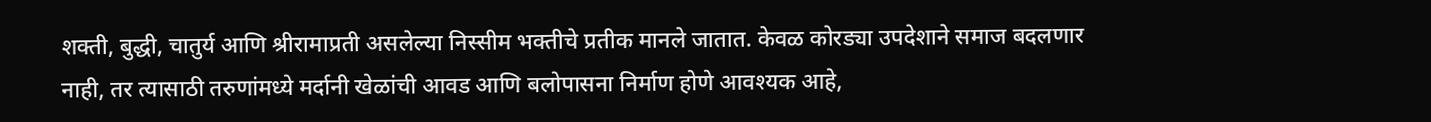शक्ती, बुद्धी, चातुर्य आणि श्रीरामाप्रती असलेल्या निस्सीम भक्तीचे प्रतीक मानले जातात. केवळ कोरड्या उपदेशाने समाज बदलणार नाही, तर त्यासाठी तरुणांमध्ये मर्दानी खेळांची आवड आणि बलोपासना निर्माण होणे आवश्यक आहे,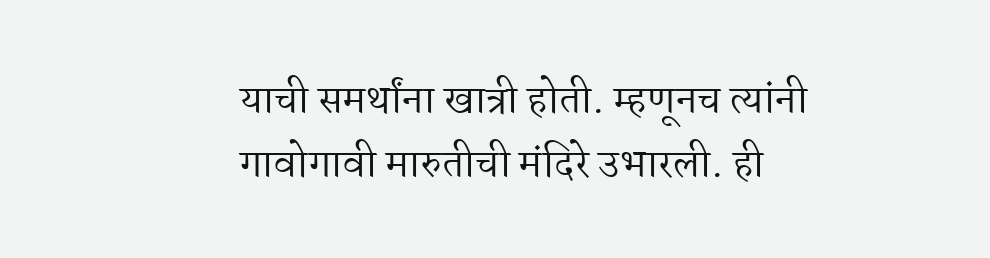याची समर्थांना खात्री होती. म्हणूनच त्यांनी गावोगावी मारुतीची मंदिरे उभारली. ही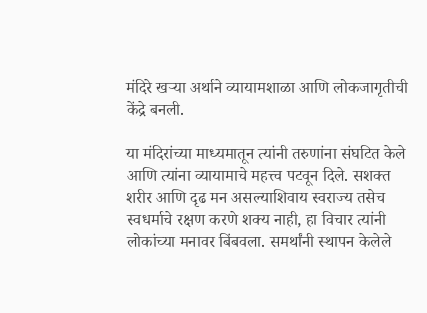मंदिरे खऱ्या अर्थाने व्यायामशाळा आणि लोकजागृतीची केंद्रे बनली.

या मंदिरांच्या माध्यमातून त्यांनी तरुणांना संघटित केले आणि त्यांना व्यायामाचे महत्त्व पटवून दिले. सशक्त शरीर आणि दृढ मन असल्याशिवाय स्वराज्य तसेच स्वधर्माचे रक्षण करणे शक्य नाही, हा विचार त्यांनी लोकांच्या मनावर बिंबवला. समर्थांनी स्थापन केलेले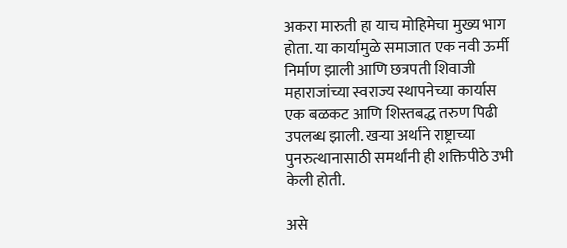अकरा मारुती हा याच मोहिमेचा मुख्य भाग होता. या कार्यामुळे समाजात एक नवी ऊर्मी निर्माण झाली आणि छत्रपती शिवाजी महाराजांच्या स्वराज्य स्थापनेच्या कार्यास एक बळकट आणि शिस्तबद्ध तरुण पिढी उपलब्ध झाली. खऱ्या अर्थाने राष्ट्राच्या पुनरुत्थानासाठी समर्थांनी ही शक्तिपीठे उभी केली होती.

असे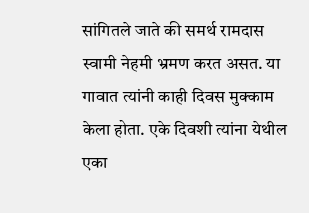सांगितले जाते की समर्थ रामदास स्वामी नेहमी भ्रमण करत असत. या गावात त्यांनी काही दिवस मुक्काम केला होता. एके दिवशी त्यांना येथील एका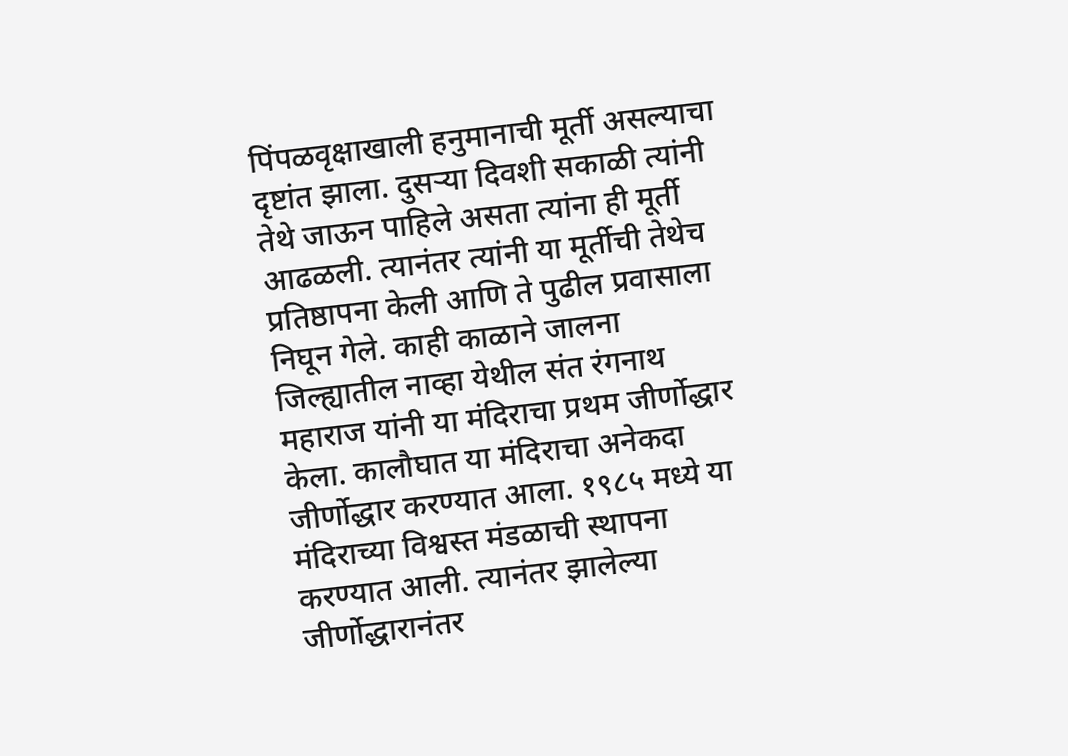पिंपळवृक्षाखाली हनुमानाची मूर्ती असल्याचा दृष्टांत झाला. दुसऱ्या दिवशी सकाळी त्यांनी तेथे जाऊन पाहिले असता त्यांना ही मूर्ती आढळली. त्यानंतर त्यांनी या मूर्तीची तेथेच प्रतिष्ठापना केली आणि ते पुढील प्रवासाला निघून गेले. काही काळाने जालना जिल्ह्यातील नाव्हा येथील संत रंगनाथ महाराज यांनी या मंदिराचा प्रथम जीर्णोद्धार केला. कालौघात या मंदिराचा अनेकदा जीर्णोद्धार करण्यात आला. १९८५ मध्ये या मंदिराच्या विश्वस्त मंडळाची स्थापना करण्यात आली. त्यानंतर झालेल्या जीर्णोद्धारानंतर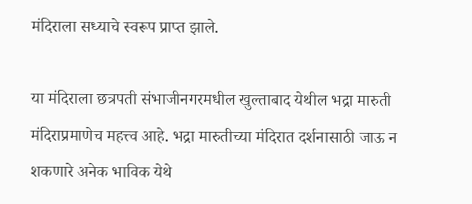मंदिराला सध्याचे स्वरूप प्राप्त झाले.

या मंदिराला छत्रपती संभाजीनगरमधील खुल्ताबाद येथील भद्रा मारुती मंदिराप्रमाणेच महत्त्व आहे. भद्रा मारुतीच्या मंदिरात दर्शनासाठी जाऊ न शकणारे अनेक भाविक येथे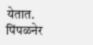येतात. पिंपळनेर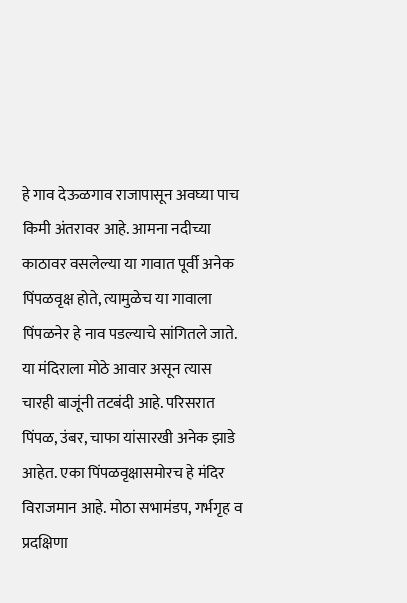हे गाव देऊळगाव राजापासून अवघ्या पाच किमी अंतरावर आहे. आमना नदीच्या काठावर वसलेल्या या गावात पूर्वी अनेक पिंपळवृक्ष होते, त्यामुळेच या गावाला पिंपळनेर हे नाव पडल्याचे सांगितले जाते. या मंदिराला मोठे आवार असून त्यास चारही बाजूंनी तटबंदी आहे. परिसरात पिंपळ, उंबर, चाफा यांसारखी अनेक झाडे आहेत. एका पिंपळवृक्षासमोरच हे मंदिर विराजमान आहे. मोठा सभामंडप, गर्भगृह व प्रदक्षिणा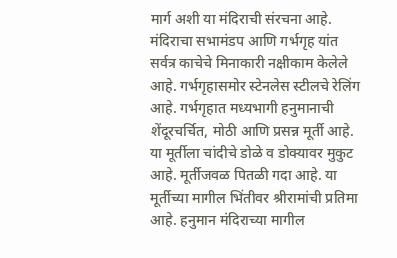मार्ग अशी या मंदिराची संरचना आहे. मंदिराचा सभामंडप आणि गर्भगृह यांत सर्वत्र काचेचे मिनाकारी नक्षीकाम केलेले आहे. गर्भगृहासमोर स्टेनलेस स्टीलचे रेलिंग आहे. गर्भगृहात मध्यभागी हनुमानाची शेंदूरचर्चित, मोठी आणि प्रसन्न मूर्ती आहे. या मूर्तीला चांदीचे डोळे व डोक्यावर मुकुट आहे. मूर्तीजवळ पितळी गदा आहे. या मूर्तीच्या मागील भिंतीवर श्रीरामांची प्रतिमा आहे. हनुमान मंदिराच्या मागील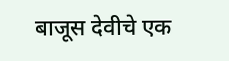बाजूस देवीचे एक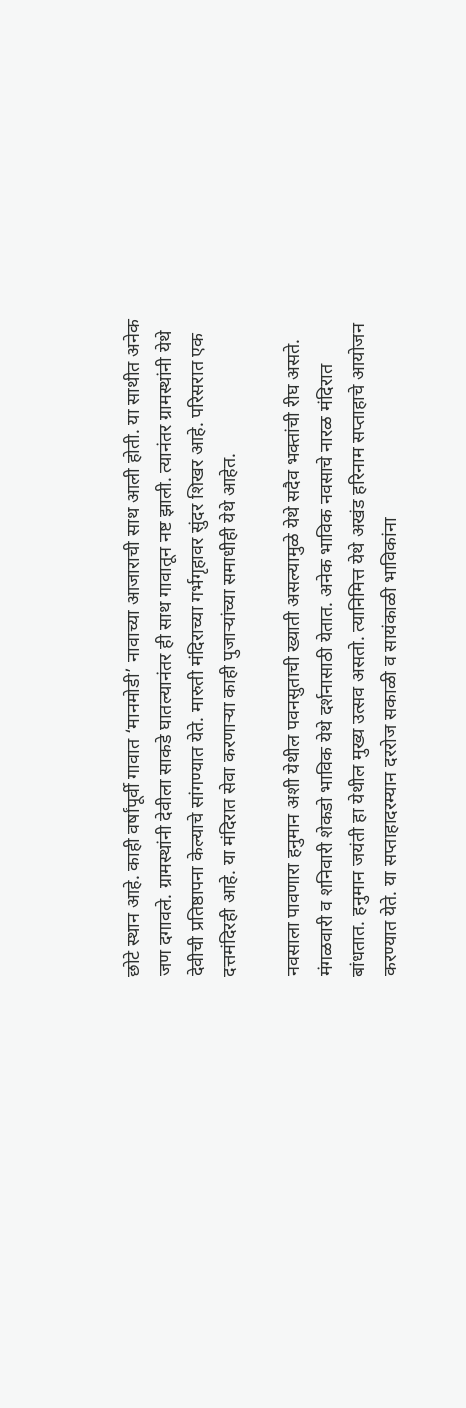छोटे स्थान आहे. काही वर्षांपूर्वी गावात ‘मानमोडी’ नावाच्या आजाराची साथ आली होती. या साथीत अनेक जण दगावले. ग्रामस्थांनी देवीला साकडे घातल्यानंतर ही साथ गावातून नष्ट झाली. त्यानंतर ग्रामस्थांनी येथे देवीची प्रतिष्ठापना केल्याचे सांगण्यात येते. मारुती मंदिराच्या गर्भगृहावर सुंदर शिखर आहे. परिसरात एक दत्तमंदिरही आहे. या मंदिरात सेवा करणाऱ्या काही पुजाऱ्यांच्या समाधीही येथे आहेत.

नवसाला पावणारा हनुमान अशी येथील पवनसुताची ख्याती असल्यामुळे येथे सदैव भक्तांची रीघ असते. मंगळवारी व शनिवारी शेकडो भाविक येथे दर्शनासाठी येतात. अनेक भाविक नवसाचे नारळ मंदिरात बांधतात. हनुमान जयंती हा येथील मुख्य उत्सव असतो. त्यानिमित्त येथे अखंड हरिनाम सप्ताहाचे आयोजन करण्यात येते. या सप्ताहादरम्यान दररोज सकाळी व सायंकाळी भाविकांना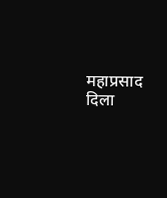महाप्रसाद दिला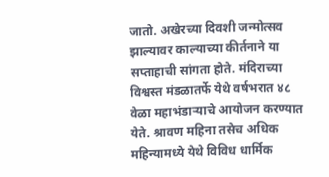जातो. अखेरच्या दिवशी जन्मोत्सव झाल्यावर काल्याच्या कीर्तनाने या सप्ताहाची सांगता होते. मंदिराच्या विश्वस्त मंडळातर्फे येथे वर्षभरात ४८ वेळा महाभंडाऱ्याचे आयोजन करण्यात येते. श्रावण महिना तसेच अधिक महिन्यामध्ये येथे विविध धार्मिक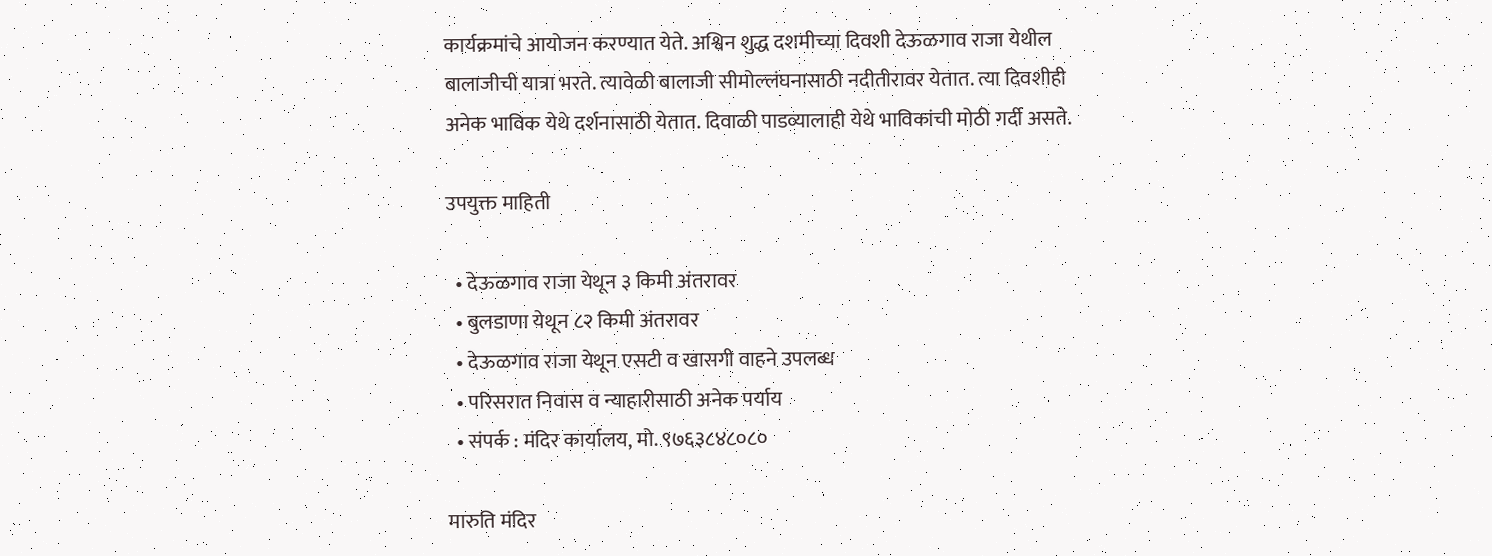कार्यक्रमांचे आयोजन करण्यात येते. अश्विन शुद्ध दशमीच्या दिवशी देऊळगाव राजा येथील बालाजीची यात्रा भरते. त्यावेळी बालाजी सीमोल्लंघनासाठी नदीतीरावर येतात. त्या दिवशीही अनेक भाविक येथे दर्शनासाठी येतात. दिवाळी पाडव्यालाही येथे भाविकांची मोठी गर्दी असते.

उपयुक्त माहिती

  • देऊळगाव राजा येथून ३ किमी अंतरावर
  • बुलडाणा येथून ८२ किमी अंतरावर
  • देऊळगाव राजा येथून एसटी व खासगी वाहने उपलब्ध
  • परिसरात निवास व न्याहारीसाठी अनेक पर्याय
  • संपर्क : मंदिर कार्यालय, मो. ९७६३८४८०८०

मारुति मंदिर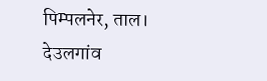पिम्पलनेर, ताल। देउलगांव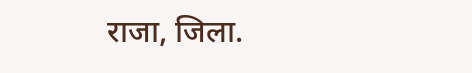राजा, जिला.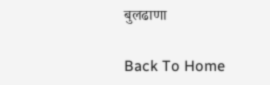बुलढाणा

Back To Home